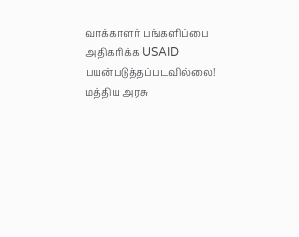வாக்காளர் பங்களிப்பை அதிகரிக்க USAID பயன்படுத்தப்படவில்லை! மத்திய அரசு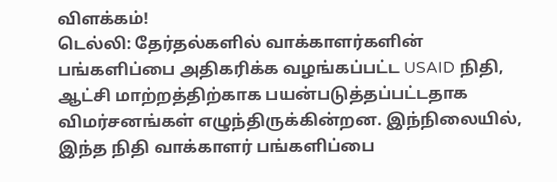விளக்கம்!
டெல்லி: தேர்தல்களில் வாக்காளர்களின் பங்களிப்பை அதிகரிக்க வழங்கப்பட்ட USAID நிதி, ஆட்சி மாற்றத்திற்காக பயன்படுத்தப்பட்டதாக விமர்சனங்கள் எழுந்திருக்கின்றன. இந்நிலையில், இந்த நிதி வாக்காளர் பங்களிப்பை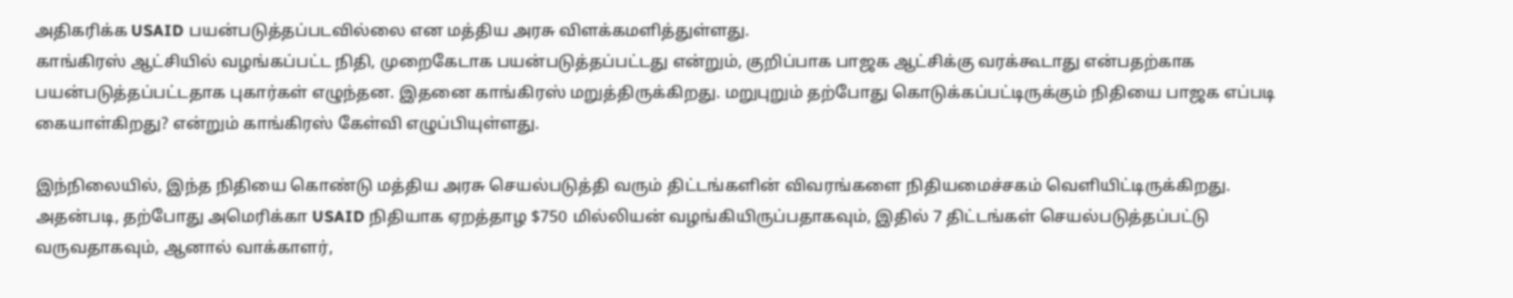அதிகரிக்க USAID பயன்படுத்தப்படவில்லை என மத்திய அரசு விளக்கமளித்துள்ளது.
காங்கிரஸ் ஆட்சியில் வழங்கப்பட்ட நிதி, முறைகேடாக பயன்படுத்தப்பட்டது என்றும், குறிப்பாக பாஜக ஆட்சிக்கு வரக்கூடாது என்பதற்காக பயன்படுத்தப்பட்டதாக புகார்கள் எழுந்தன. இதனை காங்கிரஸ் மறுத்திருக்கிறது. மறுபுறும் தற்போது கொடுக்கப்பட்டிருக்கும் நிதியை பாஜக எப்படி கையாள்கிறது? என்றும் காங்கிரஸ் கேள்வி எழுப்பியுள்ளது.

இந்நிலையில், இந்த நிதியை கொண்டு மத்திய அரசு செயல்படுத்தி வரும் திட்டங்களின் விவரங்களை நிதியமைச்சகம் வெளியிட்டிருக்கிறது. அதன்படி, தற்போது அமெரிக்கா USAID நிதியாக ஏறத்தாழ $750 மில்லியன் வழங்கியிருப்பதாகவும், இதில் 7 திட்டங்கள் செயல்படுத்தப்பட்டு வருவதாகவும், ஆனால் வாக்காளர்,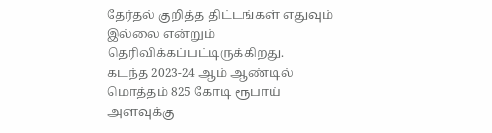தேர்தல் குறித்த திட்டங்கள் எதுவும் இல்லை என்றும் தெரிவிக்கப்பட்டிருக்கிறது.
கடந்த 2023-24 ஆம் ஆண்டில் மொத்தம் 825 கோடி ரூபாய் அளவுக்கு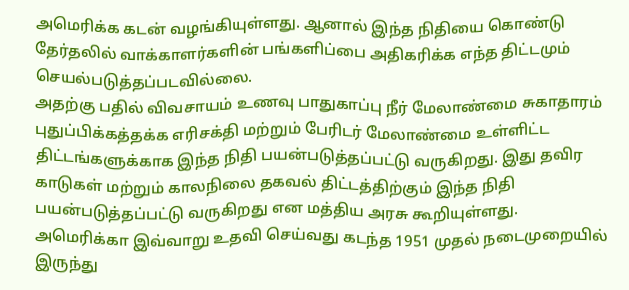அமெரிக்க கடன் வழங்கியுள்ளது. ஆனால் இந்த நிதியை கொண்டு தேர்தலில் வாக்காளர்களின் பங்களிப்பை அதிகரிக்க எந்த திட்டமும் செயல்படுத்தப்படவில்லை.
அதற்கு பதில் விவசாயம் உணவு பாதுகாப்பு நீர் மேலாண்மை சுகாதாரம் புதுப்பிக்கத்தக்க எரிசக்தி மற்றும் பேரிடர் மேலாண்மை உள்ளிட்ட திட்டங்களுக்காக இந்த நிதி பயன்படுத்தப்பட்டு வருகிறது. இது தவிர காடுகள் மற்றும் காலநிலை தகவல் திட்டத்திற்கும் இந்த நிதி பயன்படுத்தப்பட்டு வருகிறது என மத்திய அரசு கூறியுள்ளது.
அமெரிக்கா இவ்வாறு உதவி செய்வது கடந்த 1951 முதல் நடைமுறையில் இருந்து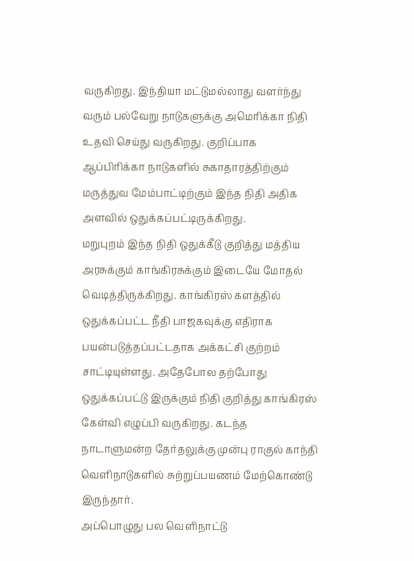வருகிறது. இந்தியா மட்டுமல்லாது வளர்ந்து வரும் பல்வேறு நாடுகளுக்கு அமெரிக்கா நிதி உதவி செய்து வருகிறது. குறிப்பாக ஆப்பிரிக்கா நாடுகளில் சுகாதாரத்திற்கும் மருத்துவ மேம்பாட்டிற்கும் இந்த நிதி அதிக அளவில் ஒதுக்கப்பட்டிருக்கிறது.
மறுபுறம் இந்த நிதி ஒதுக்கீடு குறித்து மத்திய அரசுக்கும் காங்கிரசுக்கும் இடையே மோதல் வெடித்திருக்கிறது. காங்கிரஸ் களத்தில் ஒதுக்கப்பட்ட நீதி பாஜகவுக்கு எதிராக பயன்படுத்தப்பட்டதாக அக்கட்சி குற்றம் சாட்டியுள்ளது. அதேபோல தற்போது ஒதுக்கப்பட்டு இருக்கும் நிதி குறித்து காங்கிரஸ் கேள்வி எழுப்பி வருகிறது. கடந்த நாடாளுமன்ற தேர்தலுக்கு முன்பு ராகுல் காந்தி வெளிநாடுகளில் சுற்றுப்பயணம் மேற்கொண்டு இருந்தார்.
அப்பொழுது பல வெளிநாட்டு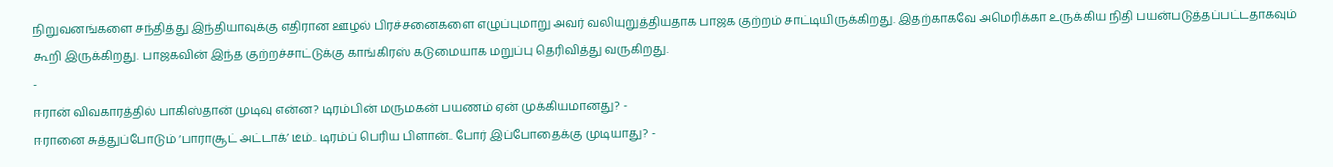நிறுவனங்களை சந்தித்து இந்தியாவுக்கு எதிரான ஊழல் பிரச்சனைகளை எழுப்புமாறு அவர் வலியுறுத்தியதாக பாஜக குற்றம் சாட்டியிருக்கிறது. இதற்காகவே அமெரிக்கா உருக்கிய நிதி பயன்படுத்தப்பட்டதாகவும் கூறி இருக்கிறது. பாஜகவின் இந்த குற்றச்சாட்டுக்கு காங்கிரஸ் கடுமையாக மறுப்பு தெரிவித்து வருகிறது.
-
ஈரான் விவகாரத்தில் பாகிஸ்தான் முடிவு என்ன? டிரம்பின் மருமகன் பயணம் ஏன் முக்கியமானது? -
ஈரானை சுத்துப்போடும் ‘பாராசூட் அட்டாக்’ டீம்.. டிரம்ப் பெரிய பிளான்.. போர் இப்போதைக்கு முடியாது? -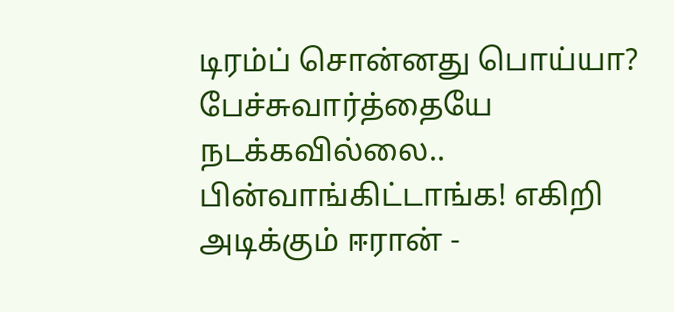டிரம்ப் சொன்னது பொய்யா? பேச்சுவார்த்தையே நடக்கவில்லை.. பின்வாங்கிட்டாங்க! எகிறி அடிக்கும் ஈரான் -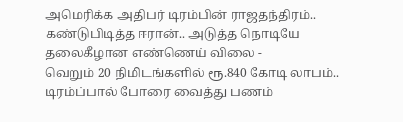அமெரிக்க அதிபர் டிரம்பின் ராஜதந்திரம்.. கண்டுபிடித்த ஈரான்.. அடுத்த நொடியே தலைகீழான எண்ணெய் விலை -
வெறும் 20 நிமிடங்களில் ரூ.840 கோடி லாபம்.. டிரம்ப்பால் போரை வைத்து பணம்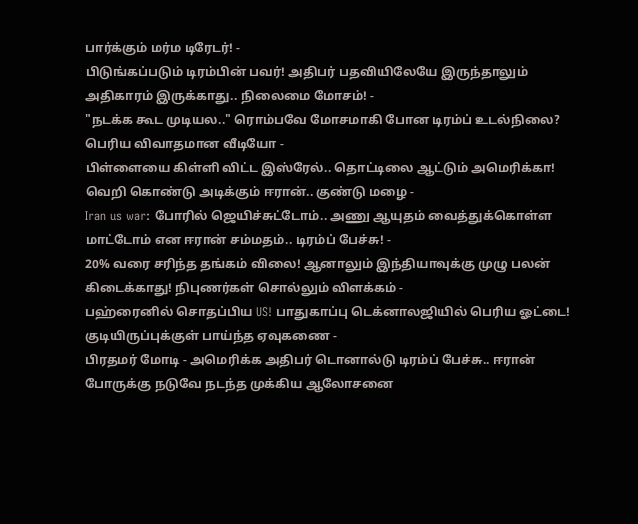பார்க்கும் மர்ம டிரேடர்! -
பிடுங்கப்படும் டிரம்பின் பவர்! அதிபர் பதவியிலேயே இருந்தாலும் அதிகாரம் இருக்காது.. நிலைமை மோசம்! -
"நடக்க கூட முடியல.." ரொம்பவே மோசமாகி போன டிரம்ப் உடல்நிலை? பெரிய விவாதமான வீடியோ -
பிள்ளையை கிள்ளி விட்ட இஸ்ரேல்.. தொட்டிலை ஆட்டும் அமெரிக்கா! வெறி கொண்டு அடிக்கும் ஈரான்.. குண்டு மழை -
Iran us war: போரில் ஜெயிச்சுட்டோம்.. அணு ஆயுதம் வைத்துக்கொள்ள மாட்டோம் என ஈரான் சம்மதம்.. டிரம்ப் பேச்சு! -
20% வரை சரிந்த தங்கம் விலை! ஆனாலும் இந்தியாவுக்கு முழு பலன் கிடைக்காது! நிபுணர்கள் சொல்லும் விளக்கம் -
பஹ்ரைனில் சொதப்பிய US! பாதுகாப்பு டெக்னாலஜியில் பெரிய ஓட்டை! குடியிருப்புக்குள் பாய்ந்த ஏவுகணை -
பிரதமர் மோடி - அமெரிக்க அதிபர் டொனால்டு டிரம்ப் பேச்சு.. ஈரான் போருக்கு நடுவே நடந்த முக்கிய ஆலோசனை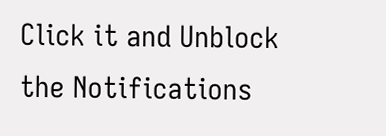Click it and Unblock the Notifications